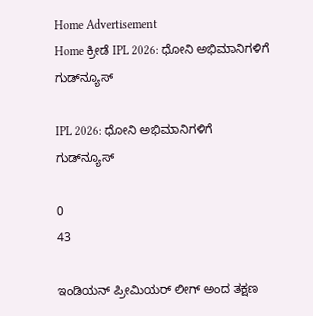Home Advertisement
Home ಕ್ರೀಡೆ IPL 2026: ಧೋನಿ ಅಭಿಮಾನಿಗಳಿಗೆ ಗುಡ್‌ನ್ಯೂಸ್

IPL 2026: ಧೋನಿ ಅಭಿಮಾನಿಗಳಿಗೆ ಗುಡ್‌ನ್ಯೂಸ್

0
43

ಇಂಡಿಯನ್ ಪ್ರೀಮಿಯರ್ ಲೀಗ್ ಅಂದ ತಕ್ಷಣ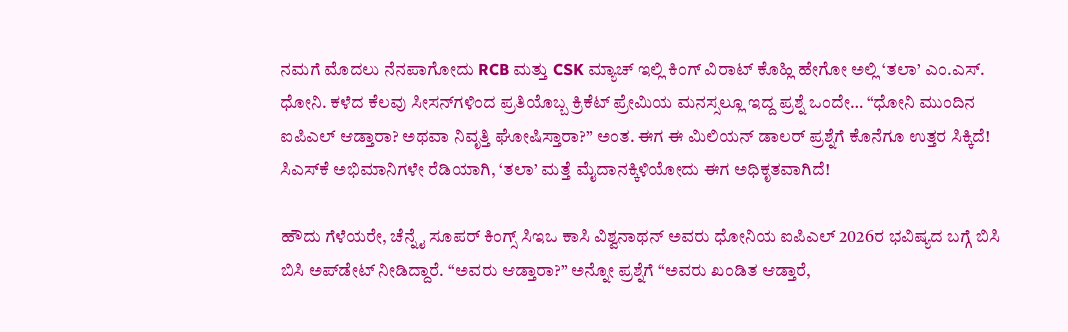ನಮಗೆ ಮೊದಲು ನೆನಪಾಗೋದು RCB ಮತ್ತು CSK ಮ್ಯಾಚ್ ಇಲ್ಲಿ ಕಿಂಗ್ ವಿರಾಟ್ ಕೊಹ್ಲಿ ಹೇಗೋ ಅಲ್ಲಿ ‘ತಲಾ’ ಎಂ.ಎಸ್. ಧೋನಿ. ಕಳೆದ ಕೆಲವು ಸೀಸನ್‌ಗಳಿಂದ ಪ್ರತಿಯೊಬ್ಬ ಕ್ರಿಕೆಟ್ ಪ್ರೇಮಿಯ ಮನಸ್ಸಲ್ಲೂ ಇದ್ದ ಪ್ರಶ್ನೆ ಒಂದೇ… “ಧೋನಿ ಮುಂದಿನ ಐಪಿಎಲ್ ಆಡ್ತಾರಾ? ಅಥವಾ ನಿವೃತ್ತಿ ಘೋಷಿಸ್ತಾರಾ?” ಅಂತ. ಈಗ ಈ ಮಿಲಿಯನ್ ಡಾಲರ್ ಪ್ರಶ್ನೆಗೆ ಕೊನೆಗೂ ಉತ್ತರ ಸಿಕ್ಕಿದೆ! ಸಿಎಸ್‌ಕೆ ಅಭಿಮಾನಿಗಳೇ ರೆಡಿಯಾಗಿ, ‘ತಲಾ’ ಮತ್ತೆ ಮೈದಾನಕ್ಕಿಳಿಯೋದು ಈಗ ಅಧಿಕೃತವಾಗಿದೆ!

ಹೌದು ಗೆಳೆಯರೇ, ಚೆನ್ನೈ ಸೂಪರ್ ಕಿಂಗ್ಸ್ ಸಿಇಒ ಕಾಸಿ ವಿಶ್ವನಾಥನ್ ಅವರು ಧೋನಿಯ ಐಪಿಎಲ್ 2026ರ ಭವಿಷ್ಯದ ಬಗ್ಗೆ ಬಿಸಿ ಬಿಸಿ ಅಪ್‌ಡೇಟ್ ನೀಡಿದ್ದಾರೆ. “ಅವರು ಆಡ್ತಾರಾ?” ಅನ್ನೋ ಪ್ರಶ್ನೆಗೆ “ಅವರು ಖಂಡಿತ ಆಡ್ತಾರೆ,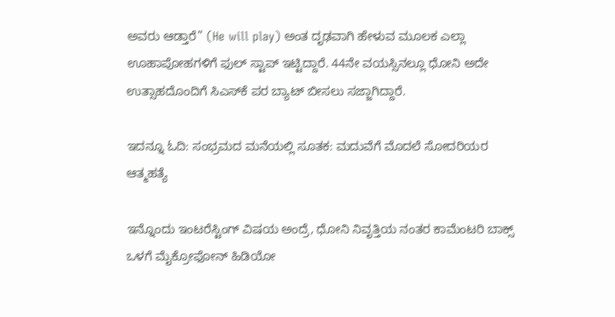ಅವರು ಆಡ್ತಾರೆ” (He will play) ಅಂತ ದೃಢವಾಗಿ ಹೇಳುವ ಮೂಲಕ ಎಲ್ಲಾ ಊಹಾಪೋಹಗಳಿಗೆ ಫುಲ್ ಸ್ಟಾಪ್ ಇಟ್ಟಿದ್ದಾರೆ. 44ನೇ ವಯಸ್ಸಿನಲ್ಲೂ ಧೋನಿ ಅದೇ ಉತ್ಸಾಹದೊಂದಿಗೆ ಸಿಎಸ್‌ಕೆ ಪರ ಬ್ಯಾಟ್ ಬೀಸಲು ಸಜ್ಜಾಗಿದ್ದಾರೆ.

ಇದನ್ನೂ ಓದಿ: ಸಂಭ್ರಮದ ಮನೆಯಲ್ಲಿ ಸೂತಕ: ಮದುವೆಗೆ ಮೊದಲೆ ಸೋದರಿಯರ ಆತ್ಮಹತ್ಯೆ

ಇನ್ನೊಂದು ಇಂಟರೆಸ್ಟಿಂಗ್ ವಿಷಯ ಅಂದ್ರೆ, ಧೋನಿ ನಿವೃತ್ತಿಯ ನಂತರ ಕಾಮೆಂಟರಿ ಬಾಕ್ಸ್ ಒಳಗೆ ಮೈಕ್ರೋಫೋನ್ ಹಿಡಿಯೋ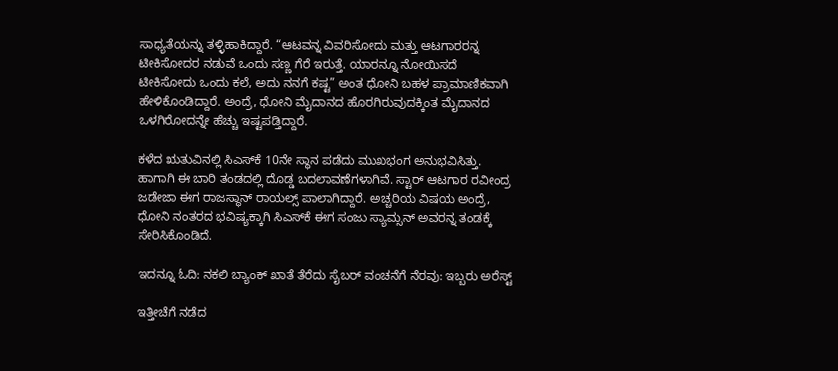ಸಾಧ್ಯತೆಯನ್ನು ತಳ್ಳಿಹಾಕಿದ್ದಾರೆ. “ಆಟವನ್ನ ವಿವರಿಸೋದು ಮತ್ತು ಆಟಗಾರರನ್ನ ಟೀಕಿಸೋದರ ನಡುವೆ ಒಂದು ಸಣ್ಣ ಗೆರೆ ಇರುತ್ತೆ. ಯಾರನ್ನೂ ನೋಯಿಸದೆ ಟೀಕಿಸೋದು ಒಂದು ಕಲೆ, ಅದು ನನಗೆ ಕಷ್ಟ” ಅಂತ ಧೋನಿ ಬಹಳ ಪ್ರಾಮಾಣಿಕವಾಗಿ ಹೇಳಿಕೊಂಡಿದ್ದಾರೆ. ಅಂದ್ರೆ, ಧೋನಿ ಮೈದಾನದ ಹೊರಗಿರುವುದಕ್ಕಿಂತ ಮೈದಾನದ ಒಳಗಿರೋದನ್ನೇ ಹೆಚ್ಚು ಇಷ್ಟಪಡ್ತಿದ್ದಾರೆ.

ಕಳೆದ ಋತುವಿನಲ್ಲಿ ಸಿಎಸ್‌ಕೆ 10ನೇ ಸ್ಥಾನ ಪಡೆದು ಮುಖಭಂಗ ಅನುಭವಿಸಿತ್ತು. ಹಾಗಾಗಿ ಈ ಬಾರಿ ತಂಡದಲ್ಲಿ ದೊಡ್ಡ ಬದಲಾವಣೆಗಳಾಗಿವೆ. ಸ್ಟಾರ್ ಆಟಗಾರ ರವೀಂದ್ರ ಜಡೇಜಾ ಈಗ ರಾಜಸ್ಥಾನ್ ರಾಯಲ್ಸ್ ಪಾಲಾಗಿದ್ದಾರೆ. ಅಚ್ಚರಿಯ ವಿಷಯ ಅಂದ್ರೆ, ಧೋನಿ ನಂತರದ ಭವಿಷ್ಯಕ್ಕಾಗಿ ಸಿಎಸ್‌ಕೆ ಈಗ ಸಂಜು ಸ್ಯಾಮ್ಸನ್ ಅವರನ್ನ ತಂಡಕ್ಕೆ ಸೇರಿಸಿಕೊಂಡಿದೆ.

ಇದನ್ನೂ ಓದಿ: ನಕಲಿ‌ ಬ್ಯಾಂಕ್ ಖಾತೆ ತೆರೆದು ಸೈಬರ್ ವಂಚನೆಗೆ ನೆರವು: ಇಬ್ಬರು ಅರೆಸ್ಟ್

ಇತ್ತೀಚೆಗೆ ನಡೆದ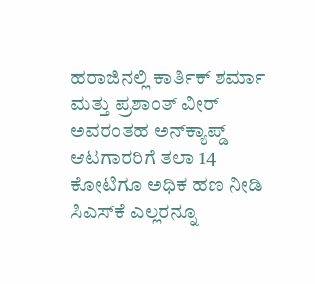ಹರಾಜಿನಲ್ಲಿ ಕಾರ್ತಿಕ್ ಶರ್ಮಾ ಮತ್ತು ಪ್ರಶಾಂತ್ ವೀರ್ ಅವರಂತಹ ಅನ್‌ಕ್ಯಾಪ್ಡ್ ಆಟಗಾರರಿಗೆ ತಲಾ 14 ಕೋಟಿಗೂ ಅಧಿಕ ಹಣ ನೀಡಿ ಸಿಎಸ್‌ಕೆ ಎಲ್ಲರನ್ನೂ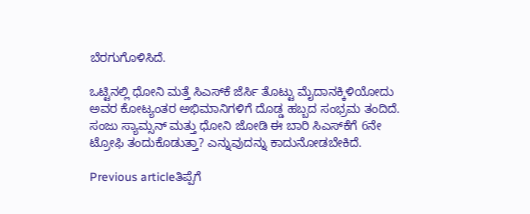ಬೆರಗುಗೊಳಿಸಿದೆ.

ಒಟ್ಟಿನಲ್ಲಿ ಧೋನಿ ಮತ್ತೆ ಸಿಎಸ್‌ಕೆ ಜೆರ್ಸಿ ತೊಟ್ಟು ಮೈದಾನಕ್ಕಿಳಿಯೋದು ಅವರ ಕೋಟ್ಯಂತರ ಅಭಿಮಾನಿಗಳಿಗೆ ದೊಡ್ಡ ಹಬ್ಬದ ಸಂಭ್ರಮ ತಂದಿದೆ. ಸಂಜು ಸ್ಯಾಮ್ಸನ್ ಮತ್ತು ಧೋನಿ ಜೋಡಿ ಈ ಬಾರಿ ಸಿಎಸ್‌ಕೆಗೆ 6ನೇ ಟ್ರೋಫಿ ತಂದುಕೊಡುತ್ತಾ? ಎನ್ನುವುದನ್ನು ಕಾದುನೋಡಬೇಕಿದೆ.

Previous articleತಿಪ್ಪೆಗೆ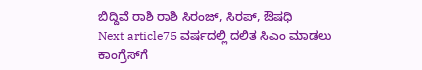ಬಿದ್ದಿವೆ ರಾಶಿ ರಾಶಿ ಸಿರಂಜ್, ಸಿರಪ್, ಔಷಧಿ
Next article75 ವರ್ಷದಲ್ಲಿ ದಲಿತ ಸಿಎಂ ಮಾಡಲು ಕಾಂಗ್ರೆಸ್‌ಗೆ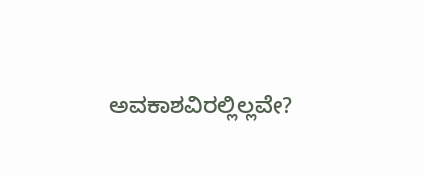ಅವಕಾಶವಿರಲ್ಲಿಲ್ಲವೇ?